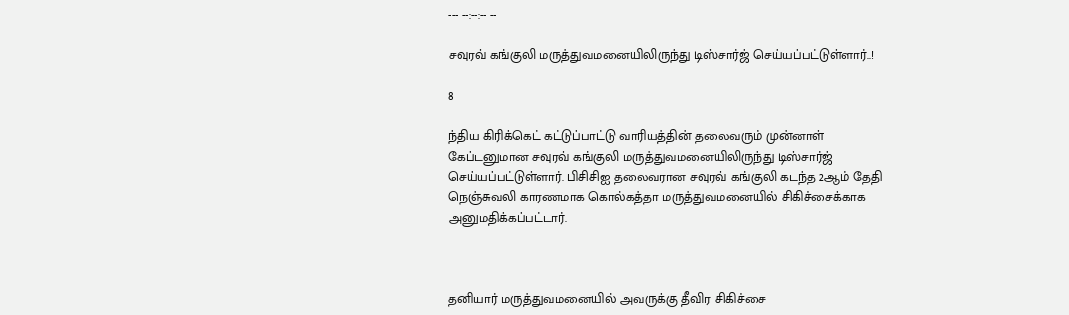--- --:--:-- --

சவுரவ் கங்குலி மருத்துவமனையிலிருந்து டிஸ்சார்ஜ் செய்யப்பட்டுள்ளார்..!

8

ந்திய கிரிக்கெட் கட்டுப்பாட்டு வாரியத்தின் தலைவரும் முன்னாள் கேப்டனுமான சவுரவ் கங்குலி மருத்துவமனையிலிருந்து டிஸ்சார்ஜ் செய்யப்பட்டுள்ளார். பிசிசிஐ தலைவரான சவுரவ் கங்குலி கடந்த 2ஆம் தேதி நெஞ்சுவலி காரணமாக கொல்கத்தா மருத்துவமனையில் சிகிச்சைக்காக அனுமதிக்கப்பட்டார்.



தனியார் மருத்துவமனையில் அவருக்கு தீவிர சிகிச்சை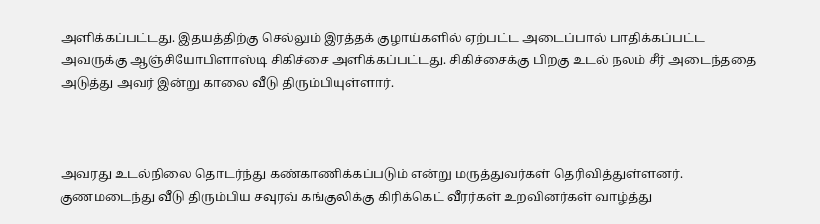அளிக்கப்பட்டது. இதயத்திற்கு செல்லும் இரத்தக் குழாய்களில் ஏற்பட்ட அடைப்பால் பாதிக்கப்பட்ட அவருக்கு ஆஞ்சியோபிளாஸ்டி சிகிச்சை அளிக்கப்பட்டது. சிகிச்சைக்கு பிறகு உடல் நலம் சீர் அடைந்ததை அடுத்து அவர் இன்று காலை வீடு திரும்பியுள்ளார்.



அவரது உடல்நிலை தொடர்ந்து கண்காணிக்கப்படும் என்று மருத்துவர்கள் தெரிவித்துள்ளனர். குணமடைந்து வீடு திரும்பிய சவுரவ் கங்குலிக்கு கிரிக்கெட் வீரர்கள் உறவினர்கள் வாழ்த்து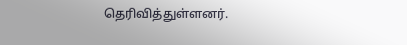தெரிவித்துள்ளனர்.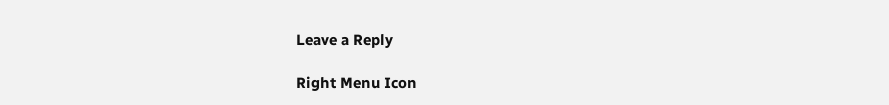Leave a Reply

Right Menu Icon